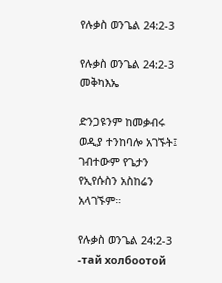የሉቃስ ወንጌል 24:2-3

የሉቃስ ወንጌል 24:2-3 መቅካእኤ

ድንጋዩንም ከመቃብሩ ወዲያ ተንከባሎ አገኙት፤ ገብተውም የጌታን የኢየሱስን አስከሬን አላገኙም።

የሉቃስ ወንጌል 24:2-3 -тай холбоотой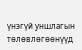үнэгүй уншлагын тѳлѳвлѳгѳѳнүүд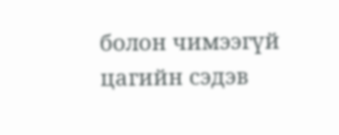болон чимээгүй цагийн сэдэв